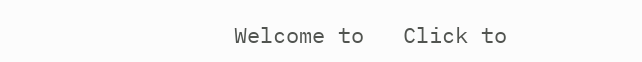Welcome to   Click to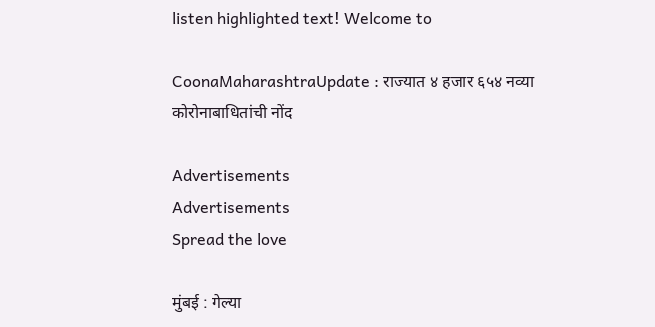listen highlighted text! Welcome to

CoonaMaharashtraUpdate : राज्यात ४ हजार ६५४ नव्या कोरोनाबाधितांची नोंद

Advertisements
Advertisements
Spread the love

मुंबई : गेल्या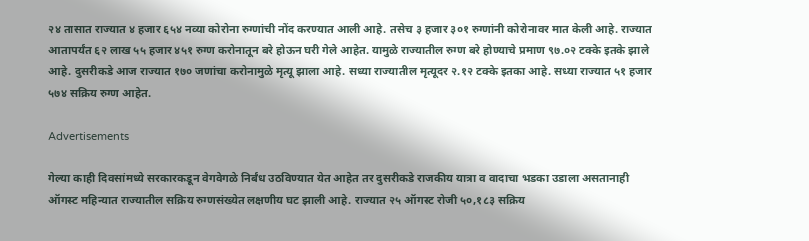२४ तासात राज्यात ४ हजार ६५४ नव्या कोरोना रुग्णांची नोंद करण्यात आली आहे. तसेच ३ हजार ३०१ रुग्णांनी कोरोनावर मात केली आहे. राज्यात आतापर्यंत ६२ लाख ५५ हजार ४५१ रुग्ण करोनातून बरे होऊन घरी गेले आहेत. यामुळे राज्यातील रुग्ण बरे होण्याचे प्रमाण ९७.०२ टक्के इतके झाले आहे. दुसरीकडे आज राज्यात १७० जणांचा करोनामुळे मृत्यू झाला आहे. सध्या राज्यातील मृत्यूदर २.१२ टक्के इतका आहे. सध्या राज्यात ५१ हजार ५७४ सक्रिय रुग्ण आहेत.

Advertisements

गेल्या काही दिवसांमध्ये सरकारकडून वेगवेगळे निर्बंध उठविण्यात येत आहेत तर दुसरीकडे राजकीय यात्रा व वादाचा भडका उडाला असतानाही ऑगस्ट महिन्यात राज्यातील सक्रिय रुग्णसंख्येत लक्षणीय घट झाली आहे. राज्यात २५ ऑगस्ट रोजी ५०,१८३ सक्रिय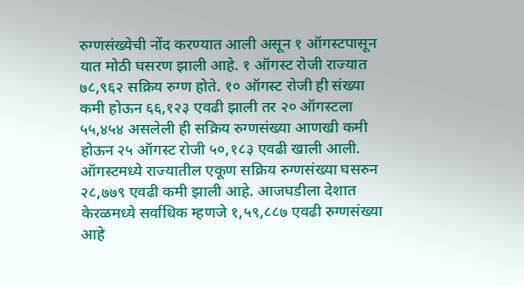रुग्णसंख्येची नोंद करण्यात आली असून १ ऑगस्टपासून यात मोठी घसरण झाली आहे. १ ऑगस्ट रोजी राज्यात ७८,९६२ सक्रिय रुग्ण होते. १० ऑगस्ट रोजी ही संख्या कमी होऊन ६६,१२३ एवढी झाली तर २० ऑगस्टला ५५,४५४ असलेली ही सक्रिय रुग्णसंख्या आणखी कमी होऊन २५ ऑगस्ट रोजी ५०,१८३ एवढी खाली आली. ऑगस्टमध्ये राज्यातील एकूण सक्रिय रुग्णसंख्या घसरुन २८,७७९ एवढी कमी झाली आहे. आजघडीला देशात केरळमध्ये सर्वाधिक म्हणजे १,५९,८८७ एवढी रुग्णसंख्या आहे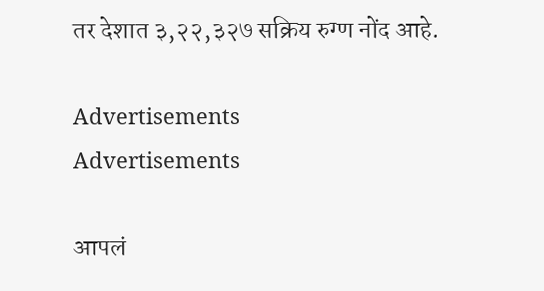तर देशात ३,२२,३२७ सक्रिय रुग्ण नोंद आहे.

Advertisements
Advertisements

आपलं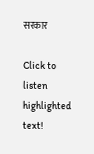सरकार

Click to listen highlighted text!